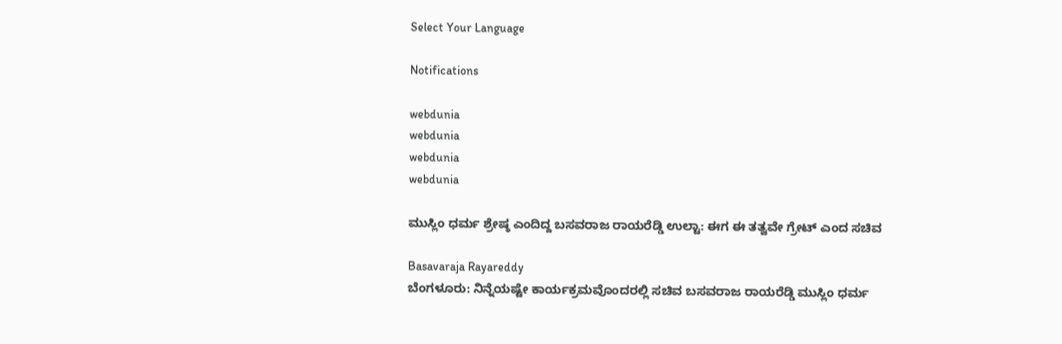Select Your Language

Notifications

webdunia
webdunia
webdunia
webdunia

ಮುಸ್ಲಿಂ ಧರ್ಮ ಶ್ರೇಷ್ಠ ಎಂದಿದ್ದ ಬಸವರಾಜ ರಾಯರೆಡ್ಡಿ ಉಲ್ಟಾ: ಈಗ ಈ ತತ್ವವೇ ಗ್ರೇಟ್ ಎಂದ ಸಚಿವ

Basavaraja Rayareddy
ಬೆಂಗಳೂರು: ನಿನ್ನೆಯಷ್ಟೇ ಕಾರ್ಯಕ್ರಮವೊಂದರಲ್ಲಿ ಸಚಿವ ಬಸವರಾಜ ರಾಯರೆಡ್ಡಿ ಮುಸ್ಲಿಂ ಧರ್ಮ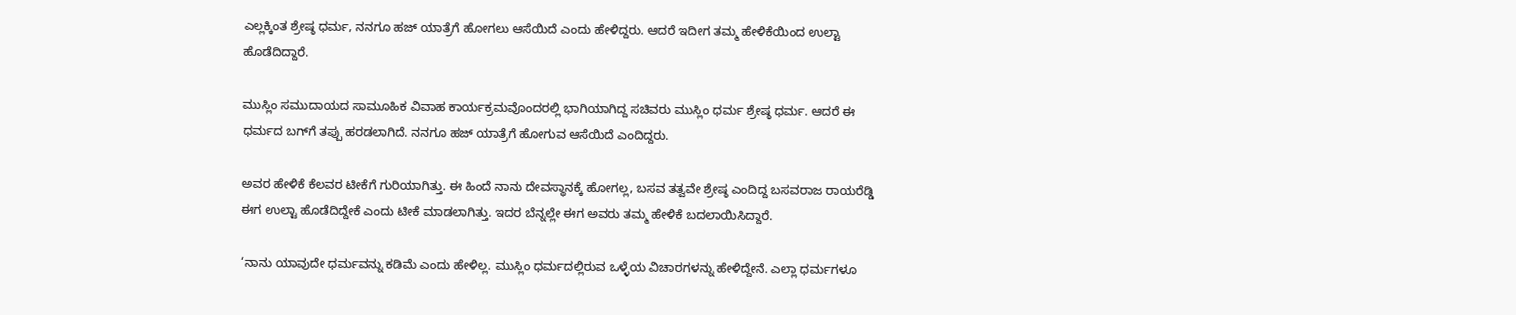ಎಲ್ಲಕ್ಕಿಂತ ಶ್ರೇಷ್ಠ ಧರ್ಮ, ನನಗೂ ಹಜ್ ಯಾತ್ರೆಗೆ ಹೋಗಲು ಆಸೆಯಿದೆ ಎಂದು ಹೇಳಿದ್ದರು. ಆದರೆ ಇದೀಗ ತಮ್ಮ ಹೇಳಿಕೆಯಿಂದ ಉಲ್ಟಾ ಹೊಡೆದಿದ್ದಾರೆ.

ಮುಸ್ಲಿಂ ಸಮುದಾಯದ ಸಾಮೂಹಿಕ ವಿವಾಹ ಕಾರ್ಯಕ್ರಮವೊಂದರಲ್ಲಿ ಭಾಗಿಯಾಗಿದ್ದ ಸಚಿವರು ಮುಸ್ಲಿಂ ಧರ್ಮ ಶ್ರೇಷ್ಠ ಧರ್ಮ. ಆದರೆ ಈ ಧರ್ಮದ ಬಗ್‍ಗೆ ತಪ್ಪು ಹರಡಲಾಗಿದೆ. ನನಗೂ ಹಜ್ ಯಾತ್ರೆಗೆ ಹೋಗುವ ಆಸೆಯಿದೆ ಎಂದಿದ್ದರು.

ಅವರ ಹೇಳಿಕೆ ಕೆಲವರ ಟೀಕೆಗೆ ಗುರಿಯಾಗಿತ್ತು. ಈ ಹಿಂದೆ ನಾನು ದೇವಸ್ಥಾನಕ್ಕೆ ಹೋಗಲ್ಲ, ಬಸವ ತತ್ವವೇ ಶ್ರೇಷ್ಠ ಎಂದಿದ್ದ ಬಸವರಾಜ ರಾಯರೆಡ್ಡಿ ಈಗ ಉಲ್ಟಾ ಹೊಡೆದಿದ್ದೇಕೆ ಎಂದು ಟೀಕೆ ಮಾಡಲಾಗಿತ್ತು. ಇದರ ಬೆನ್ನಲ್ಲೇ ಈಗ ಅವರು ತಮ್ಮ ಹೇಳಿಕೆ ಬದಲಾಯಿಸಿದ್ದಾರೆ.

‘ನಾನು ಯಾವುದೇ ಧರ್ಮವನ್ನು ಕಡಿಮೆ ಎಂದು ಹೇಳಿಲ್ಲ. ಮುಸ್ಲಿಂ ಧರ್ಮದಲ್ಲಿರುವ ಒಳ್ಳೆಯ ವಿಚಾರಗಳನ್ನು ಹೇಳಿದ್ದೇನೆ. ಎಲ್ಲಾ ಧರ್ಮಗಳೂ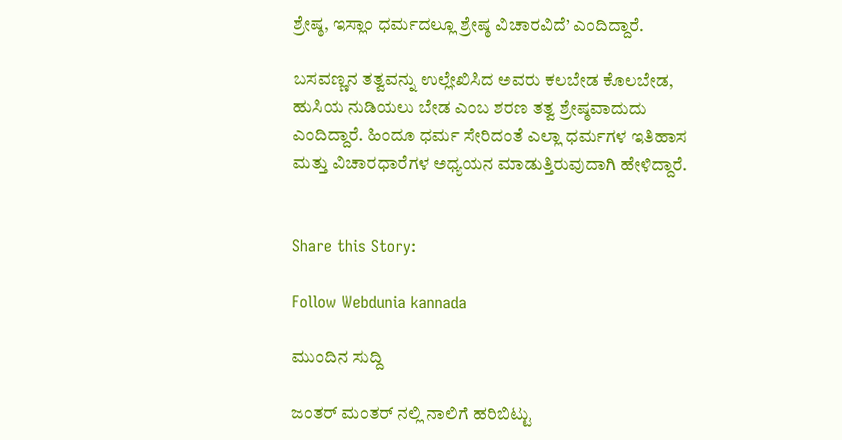ಶ್ರೇಷ್ಠ, ಇಸ್ಲಾಂ ಧರ್ಮದಲ್ಲೂ ಶ್ರೇಷ್ಠ ವಿಚಾರವಿದೆ’ ಎಂದಿದ್ದಾರೆ.

ಬಸವಣ್ಣನ ತತ್ವವನ್ನು ಉಲ್ಲೇಖಿಸಿದ ಅವರು ಕಲಬೇಡ ಕೊಲಬೇಡ, ಹುಸಿಯ ನುಡಿಯಲು ಬೇಡ ಎಂಬ ಶರಣ ತತ್ವ ಶ್ರೇಷ್ಠವಾದುದು ಎಂದಿದ್ದಾರೆ. ಹಿಂದೂ ಧರ್ಮ ಸೇರಿದಂತೆ ಎಲ್ಲಾ ಧರ್ಮಗಳ ಇತಿಹಾಸ ಮತ್ತು ವಿಚಾರಧಾರೆಗಳ ಅಧ್ಯಯನ ಮಾಡುತ್ತಿರುವುದಾಗಿ ಹೇಳಿದ್ದಾರೆ.


Share this Story:

Follow Webdunia kannada

ಮುಂದಿನ ಸುದ್ದಿ

ಜಂತರ್ ಮಂತರ್ ನಲ್ಲಿ ನಾಲಿಗೆ ಹರಿಬಿಟ್ಟು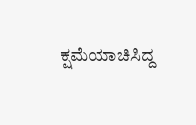ಕ್ಷಮೆಯಾಚಿಸಿದ್ದ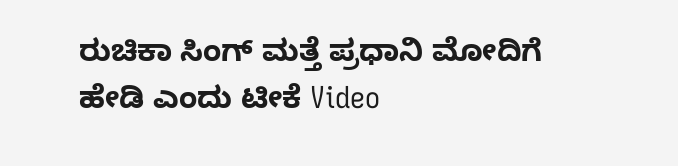ರುಚಿಕಾ ಸಿಂಗ್ ಮತ್ತೆ ಪ್ರಧಾನಿ ಮೋದಿಗೆ ಹೇಡಿ ಎಂದು ಟೀಕೆ Video